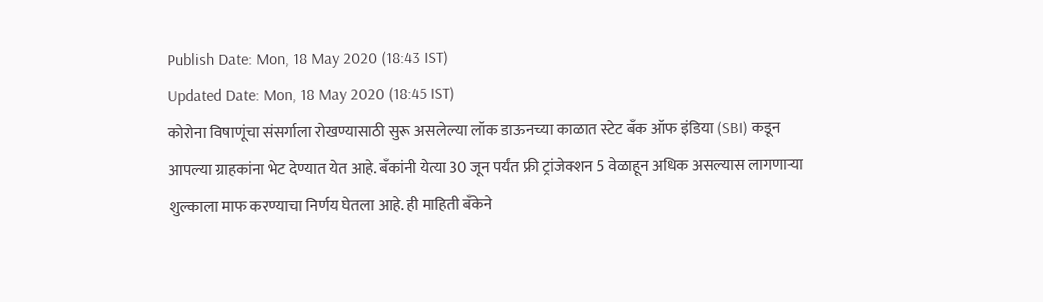Publish Date: Mon, 18 May 2020 (18:43 IST)
Updated Date: Mon, 18 May 2020 (18:45 IST)
कोरोना विषाणूंचा संसर्गाला रोखण्यासाठी सुरू असलेल्या लॉक डाऊनच्या काळात स्टेट बँक ऑफ इंडिया (SBI) कडून आपल्या ग्राहकांना भेट देण्यात येत आहे. बँकांनी येत्या 30 जून पर्यंत फ्री ट्रांजेक्शन 5 वेळाहून अधिक असल्यास लागणाऱ्या शुल्काला माफ करण्याचा निर्णय घेतला आहे. ही माहिती बँकेने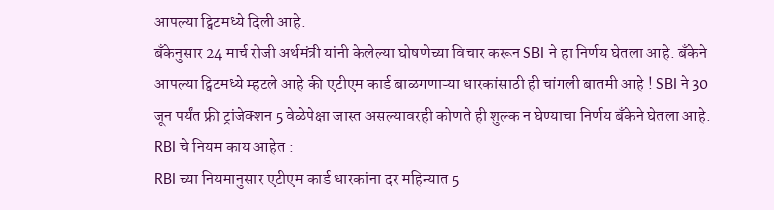आपल्या ट्विटमध्ये दिली आहे.
बँकेनुसार 24 मार्च रोजी अर्थमंत्री यांनी केलेल्या घोषणेच्या विचार करून SBI ने हा निर्णय घेतला आहे. बँकेने आपल्या ट्विटमध्ये म्हटले आहे की एटीएम कार्ड बाळगणाऱ्या धारकांसाठी ही चांगली बातमी आहे ! SBI ने 30 जून पर्यंत फ्री ट्रांजेक्शन 5 वेळेपेक्षा जास्त असल्यावरही कोणते ही शुल्क न घेण्याचा निर्णय बँकेने घेतला आहे.
RBI चे नियम काय आहेत :
RBI च्या नियमानुसार एटीएम कार्ड धारकांना दर महिन्यात 5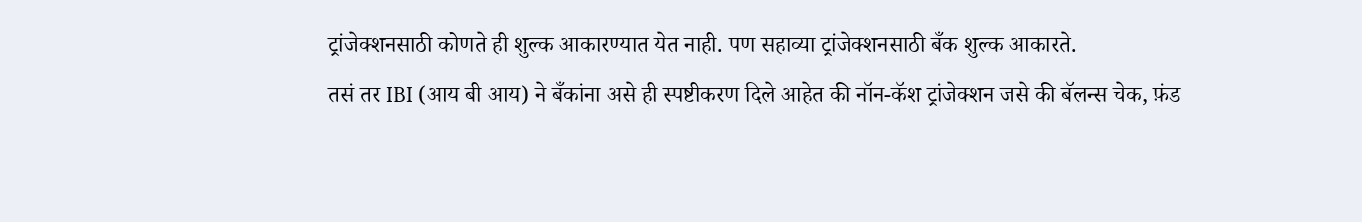ट्रांजेक्शनसाठी कोणते ही शुल्क आकारण्यात येत नाही. पण सहाव्या ट्रांजेक्शनसाठी बँक शुल्क आकारते.
तसं तर IBI (आय बी आय) ने बँकांना असे ही स्पष्टीकरण दिले आहेत की नॉन-कॅश ट्रांजेक्शन जसे की बॅलन्स चेक, फ़ंड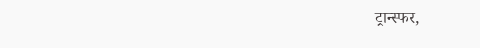ट्रान्स्फर,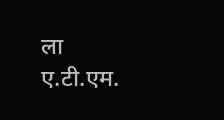ला ए.टी.एम.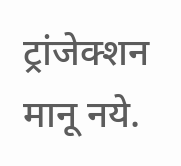ट्रांजेक्शन मानू नये.